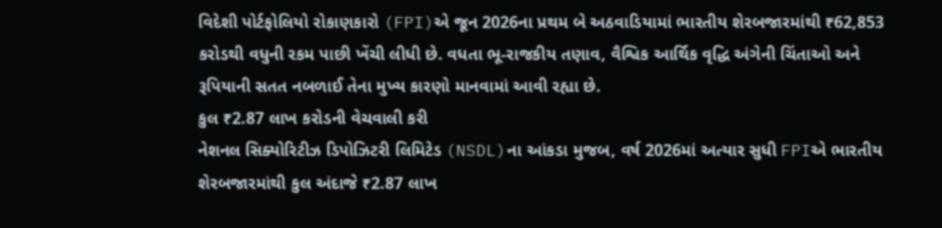વિદેશી પોર્ટફોલિયો રોકાણકારો (FPI)એ જૂન 2026ના પ્રથમ બે અઠવાડિયામાં ભારતીય શેરબજારમાંથી ₹62,853 કરોડથી વધુની રકમ પાછી ખેંચી લીધી છે. વધતા ભૂ-રાજકીય તણાવ, વૈશ્વિક આર્થિક વૃદ્ધિ અંગેની ચિંતાઓ અને રૂપિયાની સતત નબળાઈ તેના મુખ્ય કારણો માનવામાં આવી રહ્યા છે.
કુલ ₹2.87 લાખ કરોડની વેચવાલી કરી
નેશનલ સિક્યોરિટીઝ ડિપોઝિટરી લિમિટેડ (NSDL)ના આંકડા મુજબ, વર્ષ 2026માં અત્યાર સુધી FPIએ ભારતીય શેરબજારમાંથી કુલ અંદાજે ₹2.87 લાખ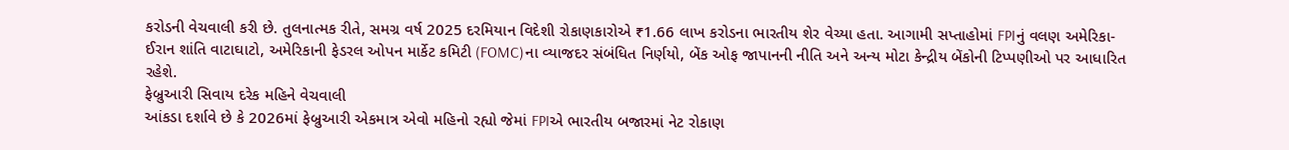કરોડની વેચવાલી કરી છે. તુલનાત્મક રીતે, સમગ્ર વર્ષ 2025 દરમિયાન વિદેશી રોકાણકારોએ ₹1.66 લાખ કરોડના ભારતીય શેર વેચ્યા હતા. આગામી સપ્તાહોમાં FPIનું વલણ અમેરિકા-ઈરાન શાંતિ વાટાઘાટો, અમેરિકાની ફેડરલ ઓપન માર્કેટ કમિટી (FOMC)ના વ્યાજદર સંબંધિત નિર્ણયો, બેંક ઓફ જાપાનની નીતિ અને અન્ય મોટા કેન્દ્રીય બેંકોની ટિપ્પણીઓ પર આધારિત રહેશે.
ફેબ્રુઆરી સિવાય દરેક મહિને વેચવાલી
આંકડા દર્શાવે છે કે 2026માં ફેબ્રુઆરી એકમાત્ર એવો મહિનો રહ્યો જેમાં FPIએ ભારતીય બજારમાં નેટ રોકાણ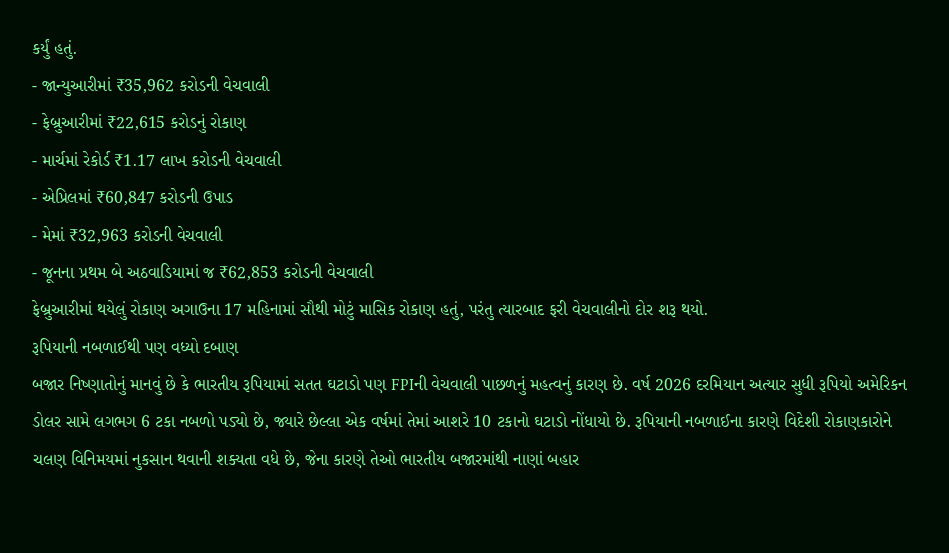કર્યું હતું.
- જાન્યુઆરીમાં ₹35,962 કરોડની વેચવાલી
- ફેબ્રુઆરીમાં ₹22,615 કરોડનું રોકાણ
- માર્ચમાં રેકોર્ડ ₹1.17 લાખ કરોડની વેચવાલી
- એપ્રિલમાં ₹60,847 કરોડની ઉપાડ
- મેમાં ₹32,963 કરોડની વેચવાલી
- જૂનના પ્રથમ બે અઠવાડિયામાં જ ₹62,853 કરોડની વેચવાલી
ફેબ્રુઆરીમાં થયેલું રોકાણ અગાઉના 17 મહિનામાં સૌથી મોટું માસિક રોકાણ હતું, પરંતુ ત્યારબાદ ફરી વેચવાલીનો દોર શરૂ થયો.
રૂપિયાની નબળાઈથી પણ વધ્યો દબાણ
બજાર નિષ્ણાતોનું માનવું છે કે ભારતીય રૂપિયામાં સતત ઘટાડો પણ FPIની વેચવાલી પાછળનું મહત્વનું કારણ છે. વર્ષ 2026 દરમિયાન અત્યાર સુધી રૂપિયો અમેરિકન ડોલર સામે લગભગ 6 ટકા નબળો પડ્યો છે, જ્યારે છેલ્લા એક વર્ષમાં તેમાં આશરે 10 ટકાનો ઘટાડો નોંધાયો છે. રૂપિયાની નબળાઈના કારણે વિદેશી રોકાણકારોને ચલણ વિનિમયમાં નુકસાન થવાની શક્યતા વધે છે, જેના કારણે તેઓ ભારતીય બજારમાંથી નાણાં બહાર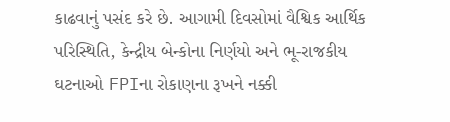કાઢવાનું પસંદ કરે છે. આગામી દિવસોમાં વૈશ્વિક આર્થિક પરિસ્થિતિ, કેન્દ્રીય બેન્કોના નિર્ણયો અને ભૂ-રાજકીય ઘટનાઓ FPIના રોકાણના રૂખને નક્કી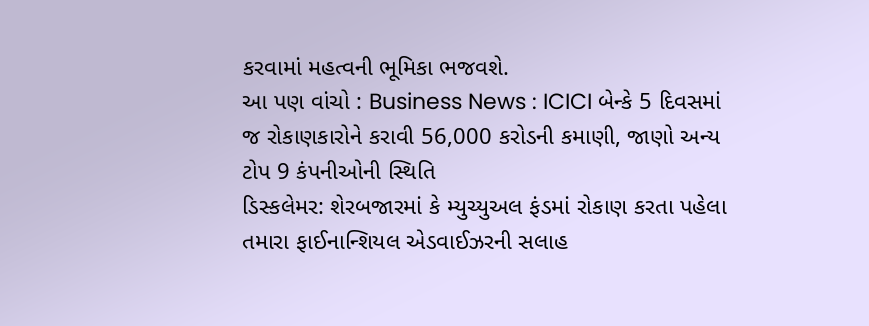કરવામાં મહત્વની ભૂમિકા ભજવશે.
આ પણ વાંચો : Business News : ICICI બેન્કે 5 દિવસમાં જ રોકાણકારોને કરાવી 56,000 કરોડની કમાણી, જાણો અન્ય ટોપ 9 કંપનીઓની સ્થિતિ
ડિસ્કલેમર: શેરબજારમાં કે મ્યુચ્યુઅલ ફંડમાં રોકાણ કરતા પહેલા તમારા ફાઈનાન્શિયલ એડવાઈઝરની સલાહ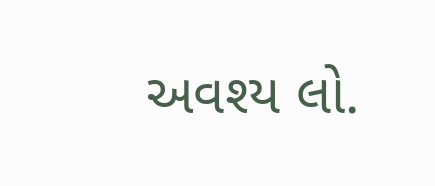અવશ્ય લો.